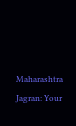Maharashtra Jagran: Your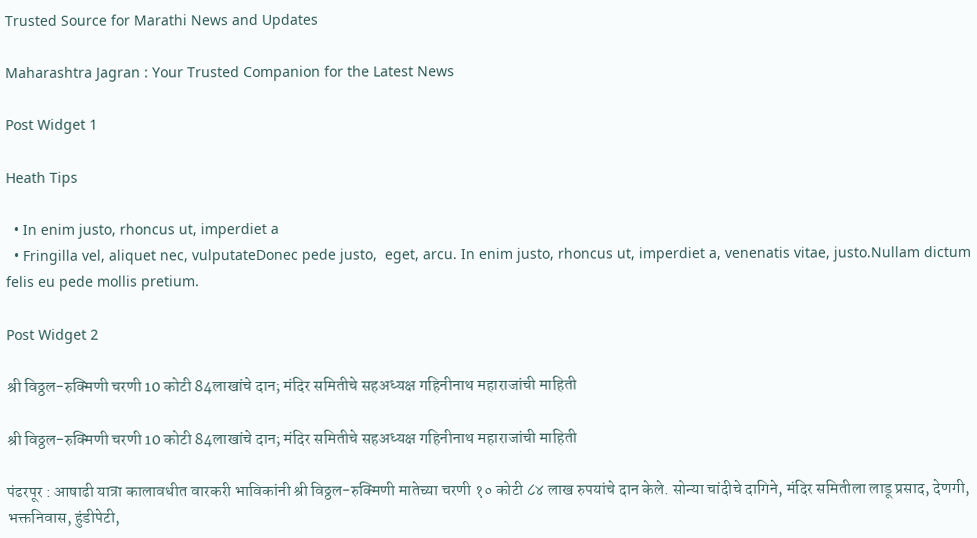Trusted Source for Marathi News and Updates

Maharashtra Jagran : Your Trusted Companion for the Latest News

Post Widget 1

Heath Tips

  • In enim justo, rhoncus ut, imperdiet a
  • Fringilla vel, aliquet nec, vulputateDonec pede justo,  eget, arcu. In enim justo, rhoncus ut, imperdiet a, venenatis vitae, justo.Nullam dictum felis eu pede mollis pretium.

Post Widget 2

श्री विठ्ठल-रुक्मिणी चरणी 10 कोटी 84लाखांचे दान; मंदिर समितीचे सहअध्यक्ष गहिनीनाथ महाराजांची माहिती

श्री विठ्ठल-रुक्मिणी चरणी 10 कोटी 84लाखांचे दान; मंदिर समितीचे सहअध्यक्ष गहिनीनाथ महाराजांची माहिती

पंढरपूर : आषाढी यात्रा कालावधीत वारकरी भाविकांनी श्री विठ्ठल-रुक्मिणी मातेच्या चरणी १० कोटी ८४ लाख रुपयांचे दान केले. सोन्या चांदीचे दागिने, मंदिर समितीला लाडू प्रसाद, देणगी, भक्तनिवास, हुंडीपेटी,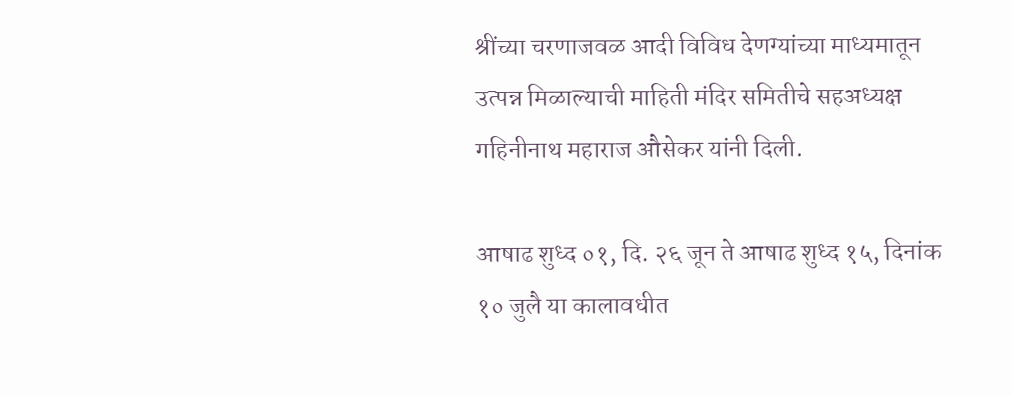श्रींच्या चरणाजवळ आदी विविध देणग्यांच्या माध्यमातून उत्पन्न मिळाल्याची माहिती मंदिर समितीचे सहअध्यक्ष गहिनीनाथ महाराज औसेकर यांनी दिली.

आषाढ शुध्द ०१, दि. २६ जून ते आषाढ शुध्द १५, दिनांक १० जुलै या कालावधीत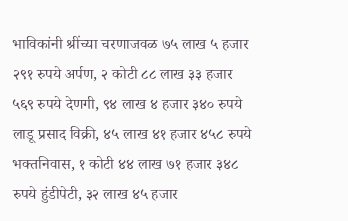भाविकांनी श्रींच्या चरणाजवळ ७५ लाख ५ हजार २९१ रुपये अर्पण, २ कोटी ८८ लाख ३३ हजार ५६९ रुपये देणगी, ९४ लाख ४ हजार ३४० रुपये लाडू प्रसाद विक्री, ४५ लाख ४१ हजार ४५८ रुपये भक्तनिवास, १ कोटी ४४ लाख ७१ हजार ३४८ रुपये हुंडीपेटी, ३२ लाख ४५ हजार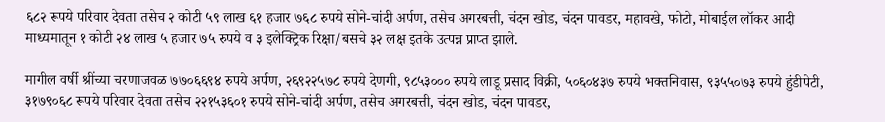६८२ रूपये परिवार देवता तसेच २ कोटी ५९ लाख ६१ हजार ७६८ रुपये सोने-चांदी अर्पण, तसेच अगरबत्ती, चंदन खोड, चंदन पावडर, महावखे, फोटो, मोबाईल लॉकर आदी माध्यमातून १ कोटी २४ लाख ५ हजार ७५ रुपये व ३ इलेक्ट्रिक रिक्षा/बसचे ३२ लक्ष इतके उत्पन्न प्राप्त झाले.

मागील वर्षी श्रींच्या चरणाजवळ ७७०६६९४ रुपये अर्पण, २६९२२५७८ रुपये देणगी, ९८५३००० रुपये लाडू प्रसाद विक्री, ५०६०४३७ रुपये भक्तनिवास, ९३५५०७३ रुपये हुंडीपेटी, ३१७९०६८ रूपये परिवार देवता तसेच २२१५३६०१ रुपये सोने-चांदी अर्पण, तसेच अगरबत्ती, चंदन खोड, चंदन पावडर,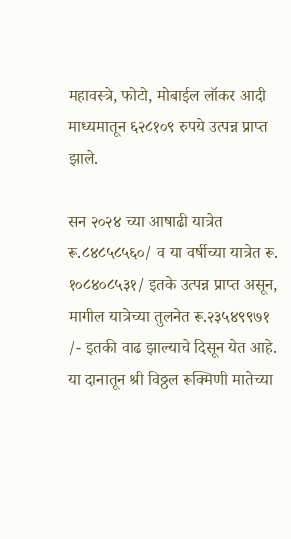महावस्त्रे, फोटो, मोबाईल लॉकर आदी माध्यमातून ६२८१०९ रुपये उत्पन्न प्राप्त झाले.

सन २०२४ च्या आषाढी यात्रेत रू.८४८५८५६०/ व या वर्षीच्या यात्रेत रू. १०८४०८५३१/ इतके उत्पन्न प्राप्त असून, मागील यात्रेच्या तुलनेत रू.२३५४९९७१ /- इतकी वाढ झाल्याचे दिसून येत आहे. या दानातून श्री विठ्ठल रूक्मिणी मातेच्या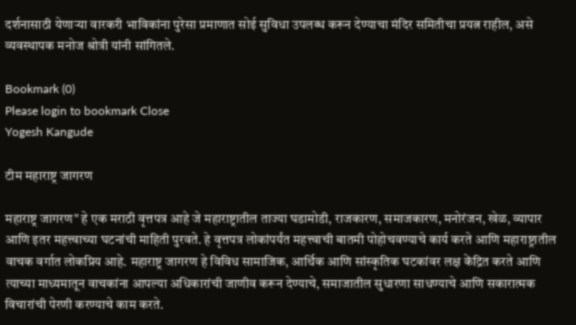दर्शनासाठी येणाऱ्या वारकरी भाविकांना पुरेसा प्रमाणात सोई सुविधा उपलब्ध करून देण्याचा मंदिर समितीचा प्रयत्न राहील, असे व्यवस्थापक मनोज श्रोत्री यांनी सांगितले.

Bookmark (0)
Please login to bookmark Close
Yogesh Kangude

टीम महाराष्ट्र जागरण

महाराष्ट्र जागरण" हे एक मराठी वृत्तपत्र आहे जे महाराष्ट्रातील ताज्या घडामोडी, राजकारण, समाजकारण, मनोरंजन, खेळ, व्यापार आणि इतर महत्त्वाच्या घटनांची माहिती पुरवते. हे वृत्तपत्र लोकांपर्यंत महत्त्वाची बातमी पोहोचवण्याचे कार्य करते आणि महाराष्ट्रातील वाचक वर्गात लोकप्रिय आहे. महाराष्ट्र जागरण हे विविध सामाजिक, आर्थिक आणि सांस्कृतिक घटकांवर लक्ष केंद्रित करते आणि त्याच्या माध्यमातून वाचकांना आपल्या अधिकारांची जाणीव करून देण्याचे, समाजातील सुधारणा साधण्याचे आणि सकारात्मक विचारांची पेरणी करण्याचे काम करते.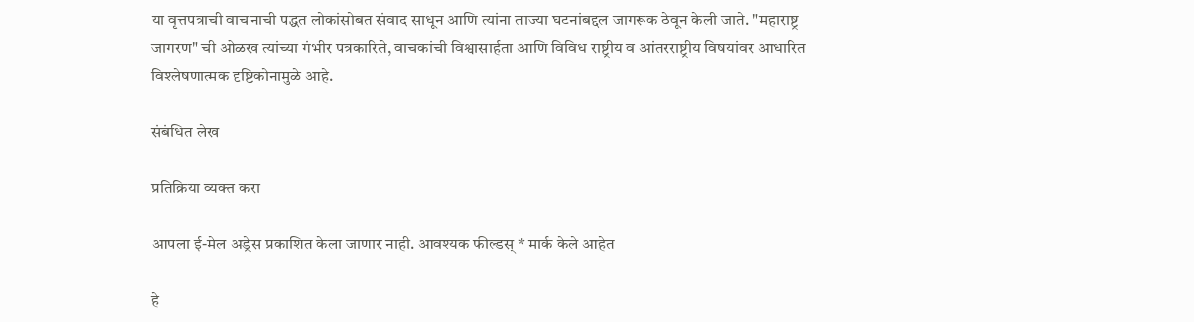या वृत्तपत्राची वाचनाची पद्धत लोकांसोबत संवाद साधून आणि त्यांना ताज्या घटनांबद्दल जागरूक ठेवून केली जाते. "महाराष्ट्र जागरण" ची ओळख त्यांच्या गंभीर पत्रकारिते, वाचकांची विश्वासार्हता आणि विविध राष्ट्रीय व आंतरराष्ट्रीय विषयांवर आधारित विश्लेषणात्मक दृष्टिकोनामुळे आहे.

संबंधित लेख

प्रतिक्रिया व्यक्त करा

आपला ई-मेल अड्रेस प्रकाशित केला जाणार नाही. आवश्यक फील्डस् * मार्क केले आहेत

हे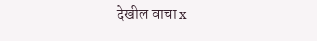देखील वाचा x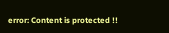error: Content is protected !!